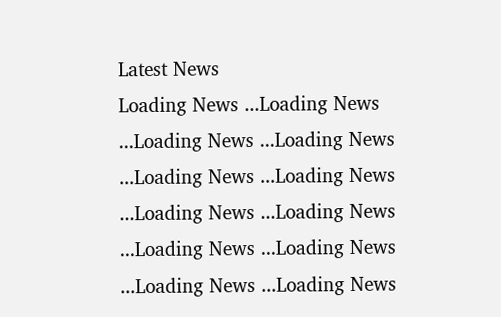Latest News
Loading News ...Loading News ...Loading News ...Loading News ...Loading News ...Loading News ...Loading News ...Loading News ...Loading News ...Loading News ...Loading News ...Loading News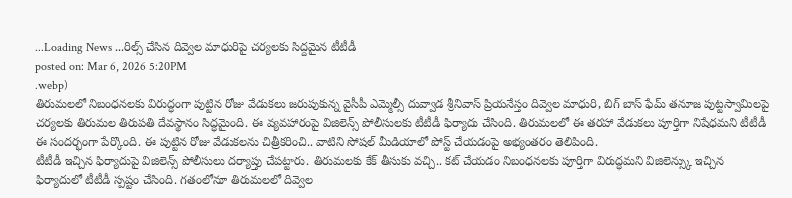...Loading News ...రిల్స్ చేసిన దివ్వెల మాధురిపై చర్యలకు సిద్దమైన టీటీడీ
posted on: Mar 6, 2026 5:20PM
.webp)
తిరుమలలో నిబంధనలకు విరుద్ధంగా పుట్టిన రోజు వేడుకలు జరుపుకున్న వైసీపీ ఎమ్మెల్సీ దువ్వాడ శ్రీనివాస్ ప్రియనేస్తం దివ్వెల మాధురి, బిగ్ బాస్ ఫేమ్ తనూజ పుట్టస్వామిలపై చర్యలకు తిరుమల తిరుపతి దేవస్థానం సిద్ధమైంది. ఈ వ్యవహారంపై విజిలెన్స్ పోలీసులకు టీటీడీ ఫిర్యాదు చేసింది. తిరుమలలో ఈ తరహా వేడుకలు పూర్తిగా నిషేధమని టీటీడీ ఈ సందర్భంగా పేర్కొంది. ఈ పుట్టిన రోజు వేడుకలను చిత్రీకరించి.. వాటిని సోషల్ మీడియాలో పోస్ట్ చేయడంపై అభ్యంతరం తెలిపింది.
టీటీడీ ఇచ్చిన ఫిర్యాదుపై విజిలెన్స్ పోలీసులు దర్యాప్తు చేపట్టారు. తిరుమలకు కేక్ తీసుకు వచ్చి.. కట్ చేయడం నిబంధనలకు పూర్తిగా విరుద్ధమని విజిలెన్స్కు ఇచ్చిన ఫిర్యాదులో టీటీడీ స్పష్టం చేసింది. గతంలోనూ తిరుమలలో దివ్వెల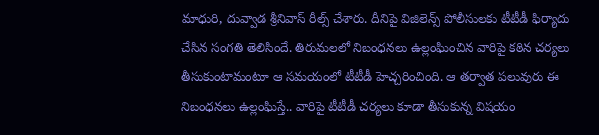మాధురి, దువ్వాడ శ్రీనివాస్ రీల్స్ చేశారు. దీనిపై విజిలెన్స్ పోలీసులకు టీటీడీ ఫిర్యాదు చేసిన సంగతి తెలిసిందే. తిరుమలలో నిబంధనలు ఉల్లంఘించిన వారిపై కఠిన చర్యలు తీసుకుంటామంటూ ఆ సమయంలో టీటీడీ హెచ్చరించింది. ఆ తర్వాత పలువురు ఈ నిబంధనలు ఉల్లంఘిస్తే.. వారిపై టీటీడీ చర్యలు కూడా తీసుకున్న విషయం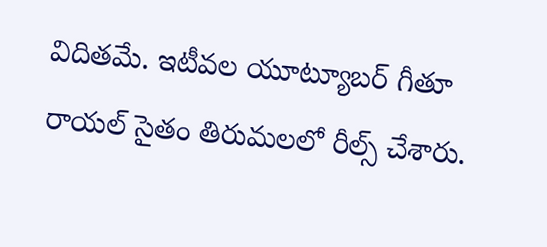విదితమే. ఇటీవల యూట్యూబర్ గీతూ రాయల్ సైతం తిరుమలలో రీల్స్ చేశారు.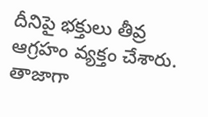దీనిపై భక్తులు తీవ్ర ఆగ్రహం వ్యక్తం చేశారు. తాజాగా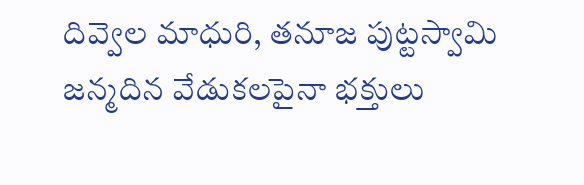దివ్వెల మాధురి, తనూజ పుట్టస్వామి జన్మదిన వేడుకలపైనా భక్తులు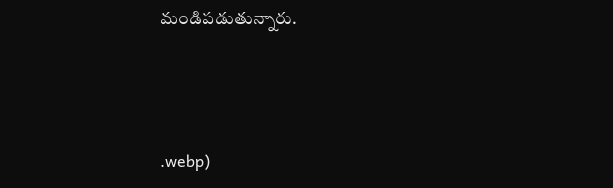మండిపడుతున్నారు.



.webp)